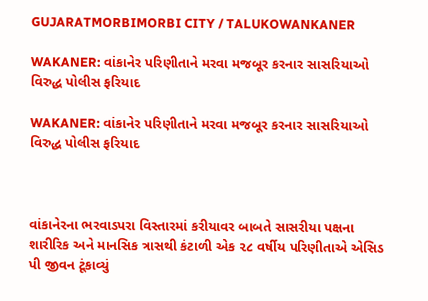GUJARATMORBIMORBI CITY / TALUKOWANKANER

WAKANER: વાંકાનેર પરિણીતાને મરવા મજબૂર કરનાર સાસરિયાઓ  વિરુદ્ધ પોલીસ ફરિયાદ

WAKANER: વાંકાનેર પરિણીતાને મરવા મજબૂર કરનાર સાસરિયાઓ  વિરુદ્ધ પોલીસ ફરિયાદ



વાંકાનેરના ભરવાડપરા વિસ્તારમાં કરીયાવર બાબતે સાસરીયા પક્ષના શારીરિક અને માનસિક ત્રાસથી કંટાળી એક ૨૮ વર્ષીય પરિણીતાએ એસિડ પી જીવન ટૂંકાવ્યું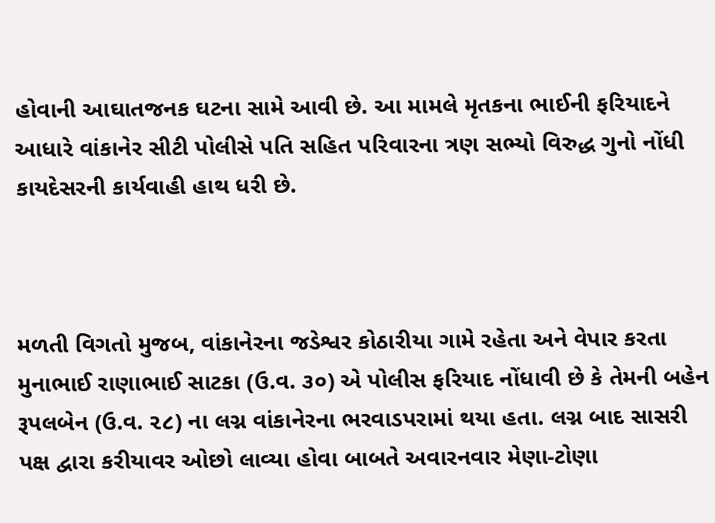હોવાની આઘાતજનક ઘટના સામે આવી છે. આ મામલે મૃતકના ભાઈની ફરિયાદને આધારે વાંકાનેર સીટી પોલીસે પતિ સહિત પરિવારના ત્રણ સભ્યો વિરુદ્ધ ગુનો નોંધી કાયદેસરની કાર્યવાહી હાથ ધરી છે.



મળતી વિગતો મુજબ, વાંકાનેરના જડેશ્વર કોઠારીયા ગામે રહેતા અને વેપાર કરતા મુનાભાઈ રાણાભાઈ સાટકા (ઉ.વ. ૩૦) એ પોલીસ ફરિયાદ નોંધાવી છે કે તેમની બહેન રૂપલબેન (ઉ.વ. ૨૮) ના લગ્ન વાંકાનેરના ભરવાડપરામાં થયા હતા. લગ્ન બાદ સાસરી પક્ષ દ્વારા કરીયાવર ઓછો લાવ્યા હોવા બાબતે અવારનવાર મેણા-ટોણા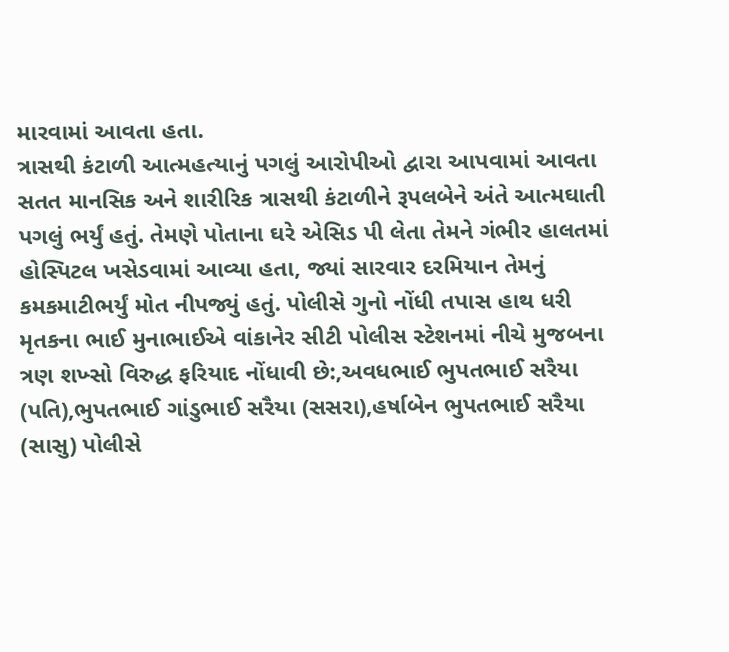મારવામાં આવતા હતા.
ત્રાસથી કંટાળી આત્મહત્યાનું પગલું આરોપીઓ દ્વારા આપવામાં આવતા સતત માનસિક અને શારીરિક ત્રાસથી કંટાળીને રૂપલબેને અંતે આત્મઘાતી પગલું ભર્યું હતું. તેમણે પોતાના ઘરે એસિડ પી લેતા તેમને ગંભીર હાલતમાં હોસ્પિટલ ખસેડવામાં આવ્યા હતા, જ્યાં સારવાર દરમિયાન તેમનું કમકમાટીભર્યું મોત નીપજ્યું હતું. પોલીસે ગુનો નોંધી તપાસ હાથ ધરી મૃતકના ભાઈ મુનાભાઈએ વાંકાનેર સીટી પોલીસ સ્ટેશનમાં નીચે મુજબના ત્રણ શખ્સો વિરુદ્ધ ફરિયાદ નોંધાવી છે:,અવધભાઈ ભુપતભાઈ સરૈયા (પતિ),ભુપતભાઈ ગાંડુભાઈ સરૈયા (સસરા),હર્ષાબેન ભુપતભાઈ સરૈયા (સાસુ) પોલીસે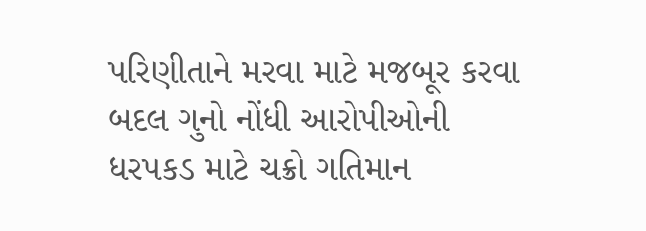પરિણીતાને મરવા માટે મજબૂર કરવા બદલ ગુનો નોંધી આરોપીઓની ધરપકડ માટે ચક્રો ગતિમાન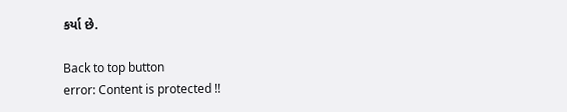કર્યા છે.

Back to top button
error: Content is protected !!